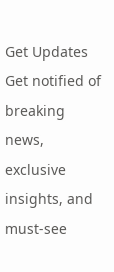Get Updates
Get notified of breaking news, exclusive insights, and must-see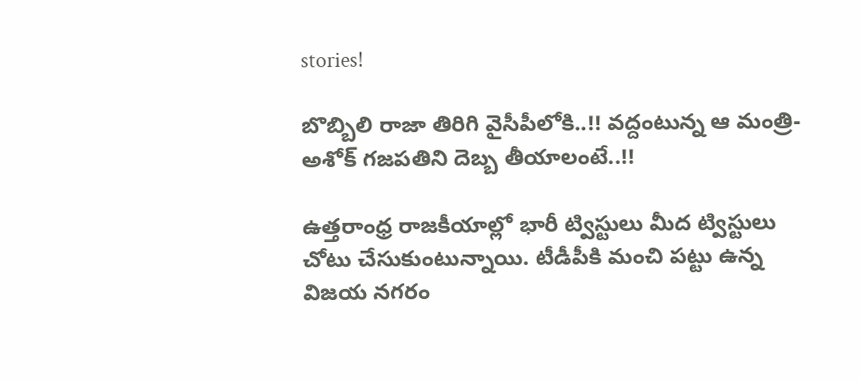stories!

బొబ్బిలి రాజా తిరిగి వైసీపీలోకి..!! వద్దంటున్న ఆ మంత్రి- అశోక్ గజపతిని దెబ్బ తీయాలంటే..!!

ఉత్తరాంధ్ర రాజకీయాల్లో భారీ ట్విస్టులు మీద ట్విస్టులు చోటు చేసుకుంటున్నాయి. టీడీపీకి మంచి పట్టు ఉన్న విజయ నగరం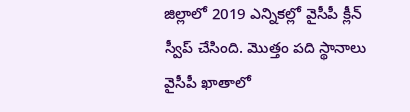జిల్లాలో 2019 ఎన్నికల్లో వైసీపీ క్లీన్ స్వీప్ చేసింది. మొత్తం పది స్థానాలు వైసీపీ ఖాతాలో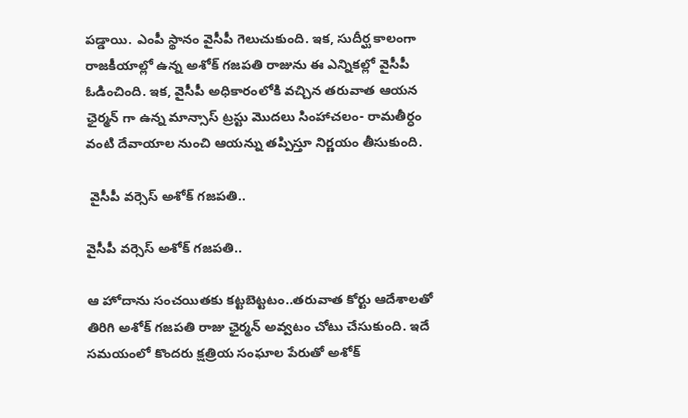పడ్డాయి. ఎంపీ స్థానం వైసీపీ గెలుచుకుంది. ఇక, సుదీర్ఘ కాలంగా రాజకీయాల్లో ఉన్న అశోక్ గజపతి రాజును ఈ ఎన్నికల్లో వైసీపీ ఓడించింది. ఇక, వైసీపీ అధికారంలోకి వచ్చిన తరువాత ఆయన ఛైర్మన్ గా ఉన్న మాన్సాస్ ట్రస్టు మొదలు సింహాచలం- రామతీర్ధం వంటి దేవాయాల నుంచి ఆయన్ను తప్పిస్తూ నిర్ణయం తీసుకుంది.

 వైసీపీ వర్సెస్ అశోక్ గజపతి..

వైసీపీ వర్సెస్ అశోక్ గజపతి..

ఆ హోదాను సంచయితకు కట్టబెట్టటం..తరువాత కోర్టు ఆదేశాలతో తిరిగి అశోక్ గజపతి రాజు ఛైర్మన్ అవ్వటం చోటు చేసుకుంది. ఇదే సమయంలో కొందరు క్షత్రియ సంఘాల పేరుతో అశోక్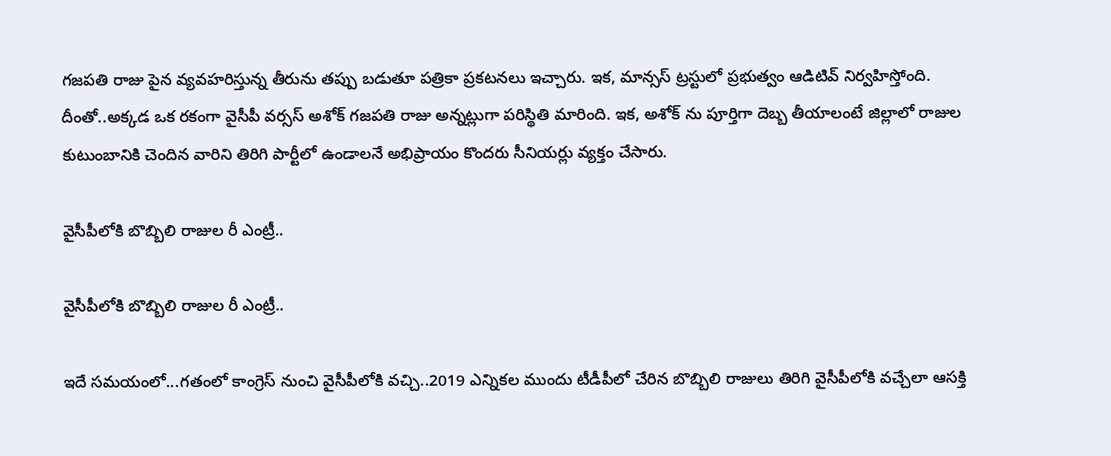గజపతి రాజు పైన వ్యవహరిస్తున్న తీరును తప్పు బడుతూ పత్రికా ప్రకటనలు ఇచ్చారు. ఇక, మాన్సస్ ట్రస్టులో ప్రభుత్వం ఆడిటివ్ నిర్వహిస్తోంది. దీంతో..అక్కడ ఒక రకంగా వైసీపీ వర్సస్ అశోక్ గజపతి రాజు అన్నట్లుగా పరిస్థితి మారింది. ఇక, అశోక్ ను పూర్తిగా దెబ్బ తీయాలంటే జిల్లాలో రాజుల కుటుంబానికి చెందిన వారిని తిరిగి పార్టీలో ఉండాలనే అభిప్రాయం కొందరు సీనియర్లు వ్యక్తం చేసారు.

వైసీపీలోకి బొబ్బిలి రాజుల రీ ఎంట్రీ..

వైసీపీలోకి బొబ్బిలి రాజుల రీ ఎంట్రీ..

ఇదే సమయంలో...గతంలో కాంగ్రెస్ నుంచి వైసీపీలోకి వచ్చి..2019 ఎన్నికల ముందు టీడీపీలో చేరిన బొబ్బిలి రాజులు తిరిగి వైసీపీలోకి వచ్చేలా ఆసక్తి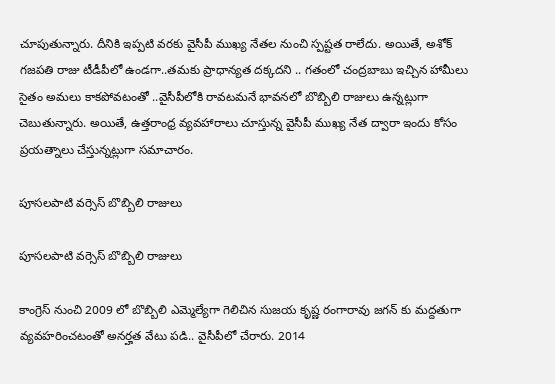చూపుతున్నారు. దీనికి ఇప్పటి వరకు వైసీపీ ముఖ్య నేతల నుంచి స్పష్టత రాలేదు. అయితే, అశోక్ గజపతి రాజు టీడీపీలో ఉండగా..తమకు ప్రాధాన్యత దక్కదని .. గతంలో చంద్రబాబు ఇచ్చిన హామీలు సైతం అమలు కాకపోవటంతో ..వైసీపీలోకి రావటమనే భావనలో బొబ్బిలి రాజులు ఉన్నట్లుగా చెబుతున్నారు. అయితే, ఉత్తరాంధ్ర వ్యవహారాలు చూస్తున్న వైసీపీ ముఖ్య నేత ద్వారా ఇందు కోసం ప్రయత్నాలు చేస్తున్నట్లుగా సమాచారం.

పూసలపాటి వర్సెస్ బొబ్బిలి రాజులు

పూసలపాటి వర్సెస్ బొబ్బిలి రాజులు

కాంగ్రెస్ నుంచి 2009 లో బొబ్బిలి ఎమ్మెల్యేగా గెలిచిన సుజయ కృష్ణ రంగారావు జగన్ కు మద్దతుగా వ్యవహరించటంతో అనర్హత వేటు పడి.. వైసీపీలో చేరారు. 2014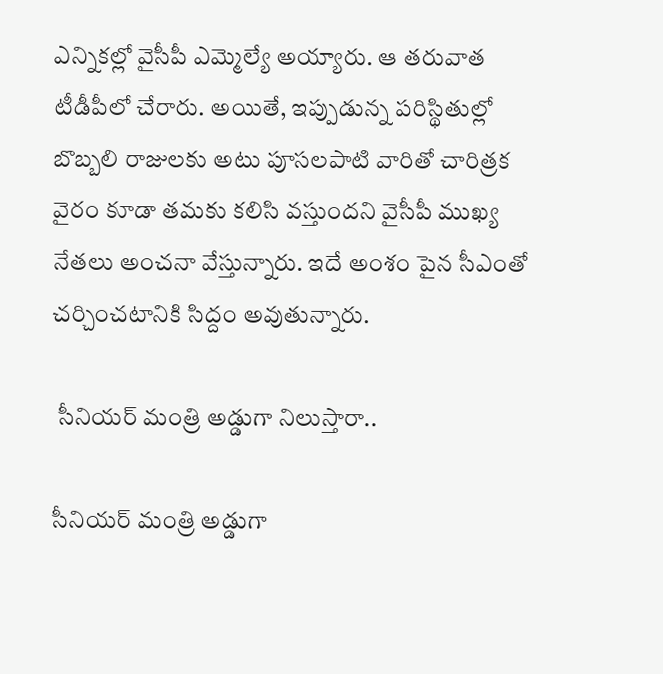ఎన్నికల్లో వైసీపీ ఎమ్మెల్యే అయ్యారు. ఆ తరువాత టీడీపీలో చేరారు. అయితే, ఇప్పుడున్న పరిస్థితుల్లో బొబ్బలి రాజులకు అటు పూసలపాటి వారితో చారిత్రక వైరం కూడా తమకు కలిసి వస్తుందని వైసీపీ ముఖ్య నేతలు అంచనా వేస్తున్నారు. ఇదే అంశం పైన సీఎంతో చర్చించటానికి సిద్దం అవుతున్నారు.

 సీనియర్ మంత్రి అడ్డుగా నిలుస్తారా..

సీనియర్ మంత్రి అడ్డుగా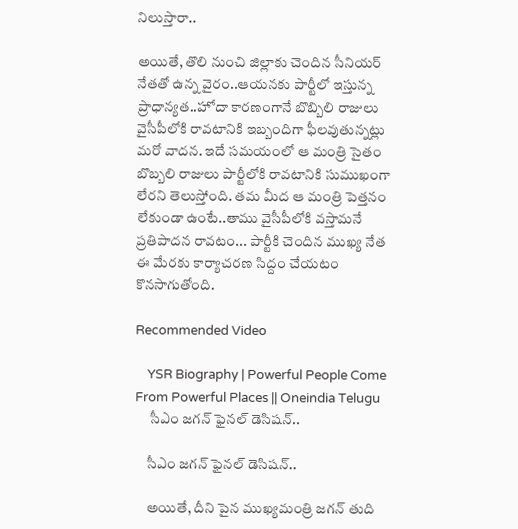నిలుస్తారా..

అయితే, తొలి నుంచి జిల్లాకు చెందిన సీనియర్ నేతతో ఉన్న వైరం..ఆయనకు పార్టీలో ఇస్తున్న ప్రాధాన్యత..హోదా కారణంగానే బొబ్బిలి రాజులు వైసీపీలోకి రావటానికి ఇబ్బందిగా ఫీలవుతున్నట్లు మరో వాదన. ఇదే సమయంలో ఆ మంత్రి సైతం బొబ్బలి రాజులు పార్టీలోకి రావటానికి సుముఖంగా లేరని తెలుస్తోంది. తమ మీద ఆ మంత్రి పెత్తనం లేకుండా ఉంటే..తాము వైసీపీలోకి వస్తామనే ప్రతిపాదన రావటం... పార్టీకి చెందిన ముఖ్య నేత ఈ మేరకు కార్యాచరణ సిద్దం చేయటం కొనసాగుతోంది.

Recommended Video

    YSR Biography | Powerful People Come From Powerful Places || Oneindia Telugu
     సీఎం జగన్ ఫైనల్ డెసిషన్..

    సీఎం జగన్ ఫైనల్ డెసిషన్..

    అయితే, దీని పైన ముఖ్యమంత్రి జగన్ తుది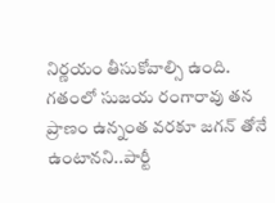నిర్ణయం తీసుకోవాల్సి ఉంది. గతంలో సుజయ రంగారావు తన ప్రాణం ఉన్నంత వరకూ జగన్ తోనే ఉంటానని..పార్టీ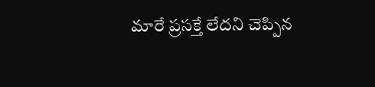మారే ప్రసక్తే లేదని చెప్పిన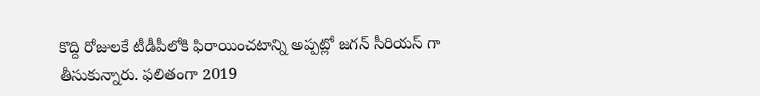కొద్ది రోజులకే టీడీపీలోకి ఫిరాయించటాన్ని అప్పట్లో జగన్ సీరియస్ గా తీసుకున్నారు. ఫలితంగా 2019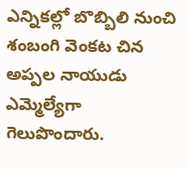ఎన్నికల్లో బొబ్బిలి నుంచి శంబంగి వెంకట చిన అప్పల నాయుడు ఎమ్మెల్యేగా గెలుపొందారు.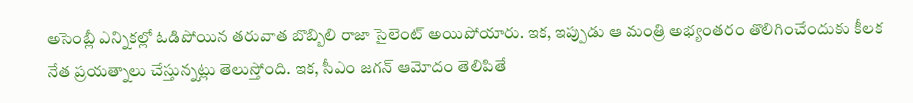అసెంబ్లీ ఎన్నికల్లో ఓడిపోయిన తరువాత బొబ్బిలి రాజా సైలెంట్ అయిపోయారు. ఇక, ఇప్పుడు ఆ మంత్రి అభ్యంతరం తొలిగించేందుకు కీలక నేత ప్రయత్నాలు చేస్తున్నట్లు తెలుస్తోంది. ఇక, సీఎం జగన్ ఆమోదం తెలిపితే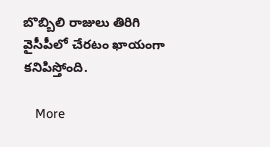బొబ్బిలి రాజులు తిరిగి వైసీపీలో చేరటం ఖాయంగా కనిపిస్తోంది.

    More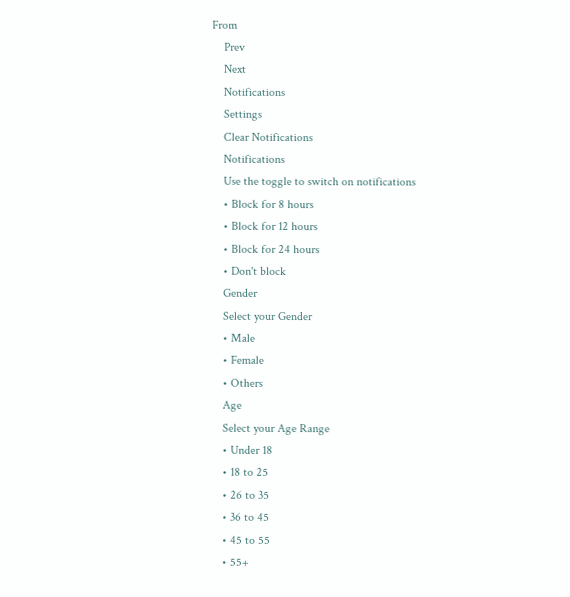From
    Prev
    Next
    Notifications
    Settings
    Clear Notifications
    Notifications
    Use the toggle to switch on notifications
    • Block for 8 hours
    • Block for 12 hours
    • Block for 24 hours
    • Don't block
    Gender
    Select your Gender
    • Male
    • Female
    • Others
    Age
    Select your Age Range
    • Under 18
    • 18 to 25
    • 26 to 35
    • 36 to 45
    • 45 to 55
    • 55+